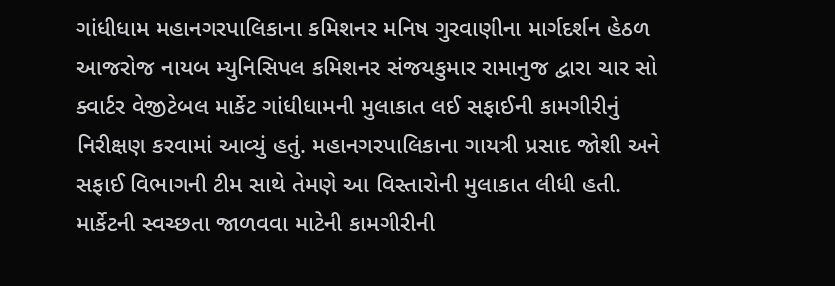ગાંધીધામ મહાનગરપાલિકાના કમિશનર મનિષ ગુરવાણીના માર્ગદર્શન હેઠળ આજરોજ નાયબ મ્યુનિસિપલ કમિશનર સંજયકુમાર રામાનુજ દ્વારા ચાર સો ક્વાર્ટર વેજીટેબલ માર્કેટ ગાંધીધામની મુલાકાત લઈ સફાઈની કામગીરીનું નિરીક્ષણ કરવામાં આવ્યું હતું. મહાનગરપાલિકાના ગાયત્રી પ્રસાદ જોશી અને સફાઈ વિભાગની ટીમ સાથે તેમણે આ વિસ્તારોની મુલાકાત લીધી હતી. માર્કેટની સ્વચ્છતા જાળવવા માટેની કામગીરીની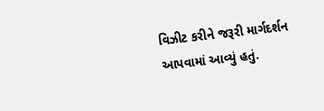વિઝીટ કરીને જરૂરી માર્ગદર્શન આપવામાં આવ્યું હતું.